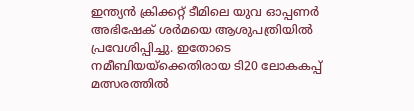ഇന്ത്യൻ ക്രിക്കറ്റ് ടീമിലെ യുവ ഓപ്പണർ അഭിഷേക് ശർമയെ ആശുപത്രിയിൽ പ്രവേശിപ്പിച്ചു. ഇതോടെ നമീബിയയ്ക്കെതിരായ ടി20 ലോകകപ്പ് മത്സരത്തിൽ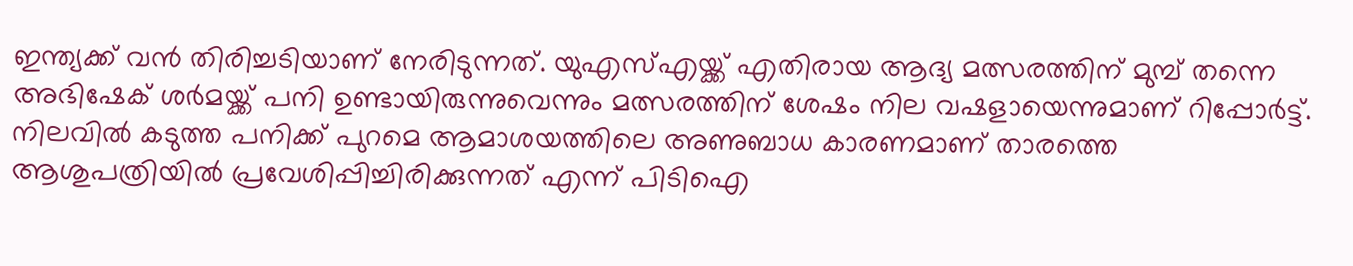ഇന്ത്യക്ക് വൻ തിരിച്ചടിയാണ് നേരിടുന്നത്. യുഎസ്എയ്ക്ക് എതിരായ ആദ്യ മത്സരത്തിന് മുമ്പ് തന്നെ അഭിഷേക് ശർമയ്ക്ക് പനി ഉണ്ടായിരുന്നുവെന്നും മത്സരത്തിന് ശേഷം നില വഷളായെന്നുമാണ് റിപ്പോർട്ട്.
നിലവിൽ കടുത്ത പനിക്ക് പുറമെ ആമാശയത്തിലെ അണുബാധ കാരണമാണ് താരത്തെ ആശുപത്രിയിൽ പ്രവേശിപ്പിച്ചിരിക്കുന്നത് എന്ന് പിടിഐ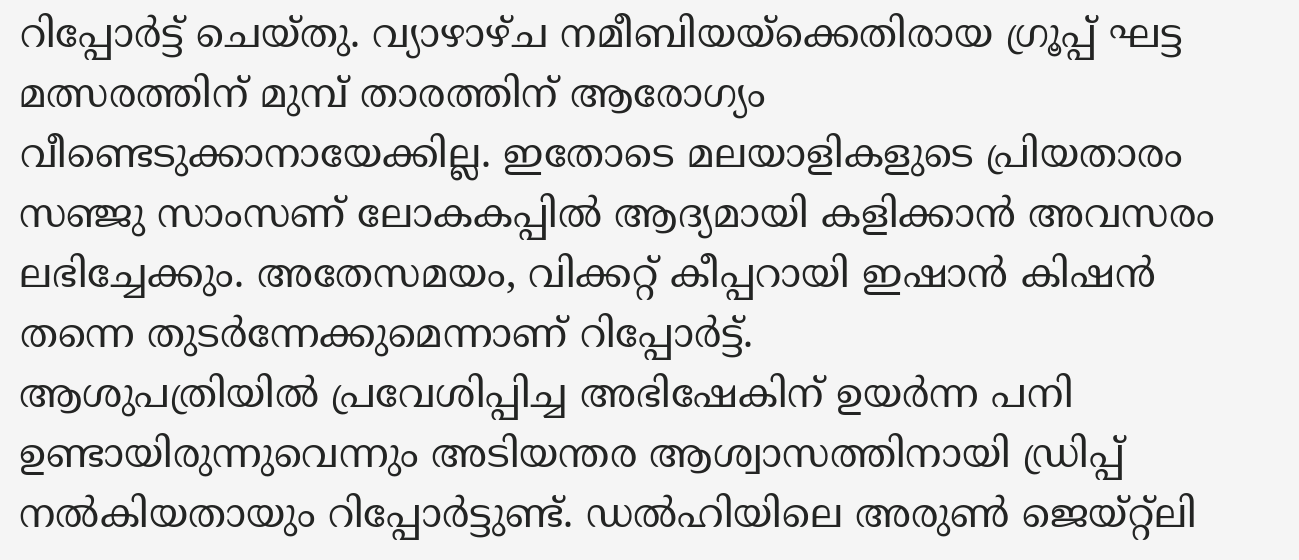റിപ്പോർട്ട് ചെയ്തു. വ്യാഴാഴ്ച നമീബിയയ്ക്കെതിരായ ഗ്രൂപ്പ് ഘട്ട മത്സരത്തിന് മുമ്പ് താരത്തിന് ആരോഗ്യം വീണ്ടെടുക്കാനായേക്കില്ല. ഇതോടെ മലയാളികളുടെ പ്രിയതാരം സഞ്ജു സാംസണ് ലോകകപ്പിൽ ആദ്യമായി കളിക്കാൻ അവസരം ലഭിച്ചേക്കും. അതേസമയം, വിക്കറ്റ് കീപ്പറായി ഇഷാൻ കിഷൻ തന്നെ തുടർന്നേക്കുമെന്നാണ് റിപ്പോർട്ട്.
ആശുപത്രിയിൽ പ്രവേശിപ്പിച്ച അഭിഷേകിന് ഉയർന്ന പനി ഉണ്ടായിരുന്നുവെന്നും അടിയന്തര ആശ്വാസത്തിനായി ഡ്രിപ്പ് നൽകിയതായും റിപ്പോർട്ടുണ്ട്. ഡൽഹിയിലെ അരുൺ ജെയ്റ്റ്ലി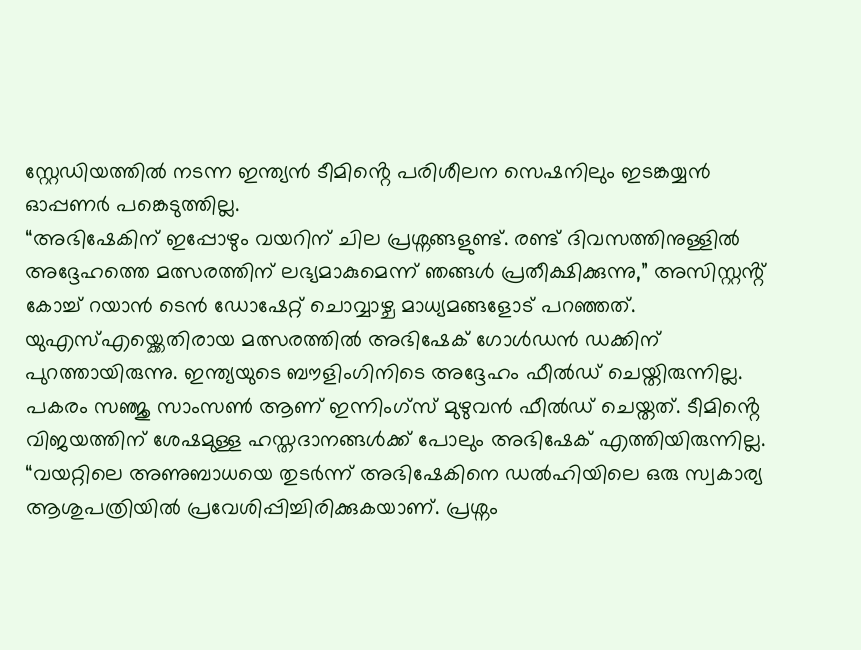സ്റ്റേഡിയത്തിൽ നടന്ന ഇന്ത്യൻ ടീമിൻ്റെ പരിശീലന സെഷനിലും ഇടങ്കയ്യൻ ഓപ്പണർ പങ്കെടുത്തില്ല.
“അഭിഷേകിന് ഇപ്പോഴും വയറിന് ചില പ്രശ്നങ്ങളുണ്ട്. രണ്ട് ദിവസത്തിനുള്ളിൽ അദ്ദേഹത്തെ മത്സരത്തിന് ലഭ്യമാകുമെന്ന് ഞങ്ങൾ പ്രതീക്ഷിക്കുന്നു,” അസിസ്റ്റൻ്റ് കോച്ച് റയാൻ ടെൻ ഡോഷേറ്റ് ചൊവ്വാഴ്ച മാധ്യമങ്ങളോട് പറഞ്ഞത്.
യുഎസ്എയ്ക്കെതിരായ മത്സരത്തിൽ അഭിഷേക് ഗോൾഡൻ ഡക്കിന് പുറത്തായിരുന്നു. ഇന്ത്യയുടെ ബൗളിംഗിനിടെ അദ്ദേഹം ഫീൽഡ് ചെയ്തിരുന്നില്ല. പകരം സഞ്ജു സാംസൺ ആണ് ഇന്നിംഗ്സ് മുഴുവൻ ഫീൽഡ് ചെയ്തത്. ടീമിൻ്റെ വിജയത്തിന് ശേഷമുള്ള ഹസ്തദാനങ്ങൾക്ക് പോലും അഭിഷേക് എത്തിയിരുന്നില്ല.
“വയറ്റിലെ അണുബാധയെ തുടർന്ന് അഭിഷേകിനെ ഡൽഹിയിലെ ഒരു സ്വകാര്യ ആശുപത്രിയിൽ പ്രവേശിപ്പിച്ചിരിക്കുകയാണ്. പ്രശ്നം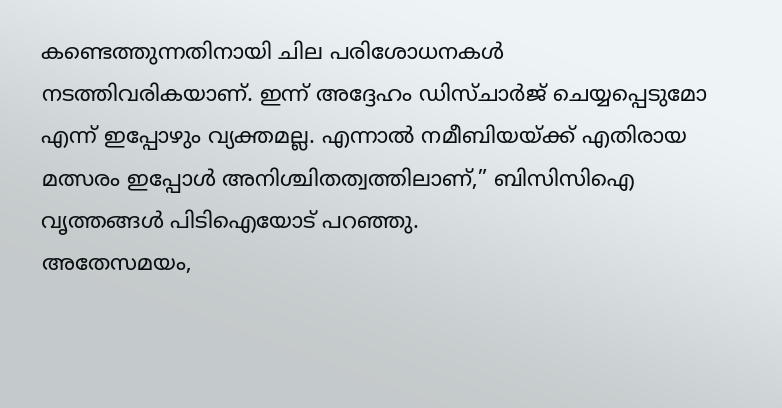കണ്ടെത്തുന്നതിനായി ചില പരിശോധനകൾ നടത്തിവരികയാണ്. ഇന്ന് അദ്ദേഹം ഡിസ്ചാർജ് ചെയ്യപ്പെടുമോ എന്ന് ഇപ്പോഴും വ്യക്തമല്ല. എന്നാൽ നമീബിയയ്ക്ക് എതിരായ മത്സരം ഇപ്പോൾ അനിശ്ചിതത്വത്തിലാണ്,” ബിസിസിഐ വൃത്തങ്ങൾ പിടിഐയോട് പറഞ്ഞു.
അതേസമയം,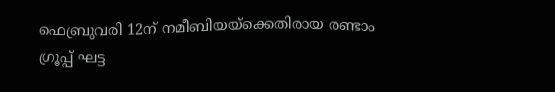ഫെബ്രുവരി 12ന് നമീബിയയ്ക്കെതിരായ രണ്ടാം ഗ്രൂപ്പ് ഘട്ട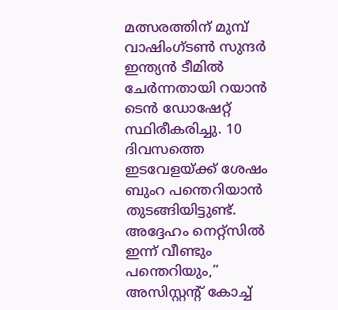മത്സരത്തിന് മുമ്പ് വാഷിംഗ്ടൺ സുന്ദർ ഇന്ത്യൻ ടീമിൽ ചേർന്നതായി റയാൻ ടെൻ ഡോഷേറ്റ് സ്ഥിരീകരിച്ചു. 10 ദിവസത്തെ ഇടവേളയ്ക്ക് ശേഷം ബുംറ പന്തെറിയാൻ തുടങ്ങിയിട്ടുണ്ട്. അദ്ദേഹം നെറ്റ്സിൽ ഇന്ന് വീണ്ടും പന്തെറിയും,” അസിസ്റ്റൻ്റ് കോച്ച്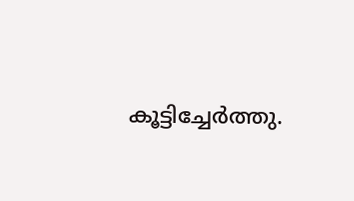കൂട്ടിച്ചേർത്തു.